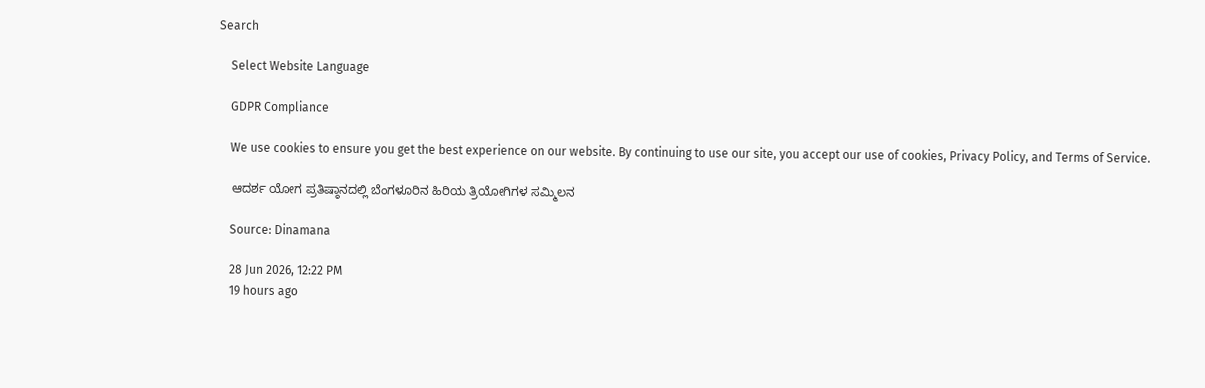Search

    Select Website Language

    GDPR Compliance

    We use cookies to ensure you get the best experience on our website. By continuing to use our site, you accept our use of cookies, Privacy Policy, and Terms of Service.

    ಆದರ್ಶ ಯೋಗ ಪ್ರತಿಷ್ಠಾನದಲ್ಲಿ ಬೆಂಗಳೂರಿನ ಹಿರಿಯ ತ್ರಿಯೋಗಿಗಳ ಸಮ್ಮಿಲನ

    Source: Dinamana

    28 Jun 2026, 12:22 PM
    19 hours ago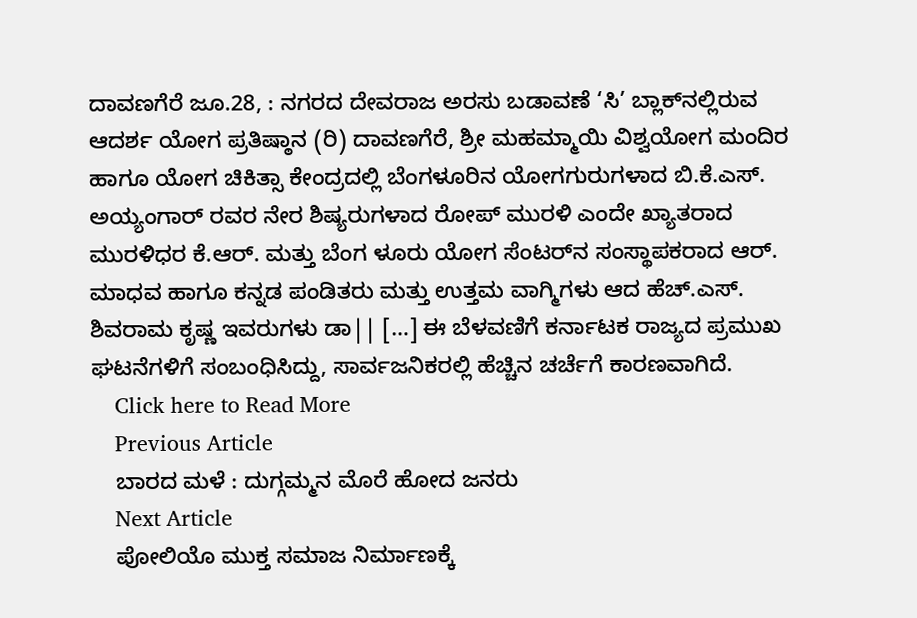ದಾವಣಗೆರೆ ಜೂ.28, : ನಗರದ ದೇವರಾಜ ಅರಸು ಬಡಾವಣೆ ‘ಸಿ’ ಬ್ಲಾಕ್‌ನಲ್ಲಿರುವ ಆದರ್ಶ ಯೋಗ ಪ್ರತಿಷ್ಠಾನ (ರಿ) ದಾವಣಗೆರೆ, ಶ್ರೀ ಮಹಮ್ಮಾಯಿ ವಿಶ್ವಯೋಗ ಮಂದಿರ ಹಾಗೂ ಯೋಗ ಚಿಕಿತ್ಸಾ ಕೇಂದ್ರದಲ್ಲಿ ಬೆಂಗಳೂರಿನ ಯೋಗಗುರುಗಳಾದ ಬಿ.ಕೆ.ಎಸ್. ಅಯ್ಯಂಗಾರ್ ರವರ ನೇರ ಶಿಷ್ಯರುಗಳಾದ ರೋಪ್ ಮುರಳಿ ಎಂದೇ ಖ್ಯಾತರಾದ ಮುರಳಿಧರ ಕೆ.ಆರ್. ಮತ್ತು ಬೆಂಗ ಳೂರು ಯೋಗ ಸೆಂಟರ್‌ನ ಸಂಸ್ಥಾಪಕರಾದ ಆರ್. ಮಾಧವ ಹಾಗೂ ಕನ್ನಡ ಪಂಡಿತರು ಮತ್ತು ಉತ್ತಮ ವಾಗ್ಮಿಗಳು ಆದ ಹೆಚ್.ಎಸ್. ಶಿವರಾಮ ಕೃಷ್ಣ ಇವರುಗಳು ಡಾ|| […] ಈ ಬೆಳವಣಿಗೆ ಕರ್ನಾಟಕ ರಾಜ್ಯದ ಪ್ರಮುಖ ಘಟನೆಗಳಿಗೆ ಸಂಬಂಧಿಸಿದ್ದು, ಸಾರ್ವಜನಿಕರಲ್ಲಿ ಹೆಚ್ಚಿನ ಚರ್ಚೆಗೆ ಕಾರಣವಾಗಿದೆ.
    Click here to Read More
    Previous Article
    ಬಾರದ ಮಳೆ : ದುಗ್ಗಮ್ಮನ ಮೊರೆ ಹೋದ ಜನರು
    Next Article
    ಪೋಲಿಯೊ ಮುಕ್ತ ಸಮಾಜ ನಿರ್ಮಾಣಕ್ಕೆ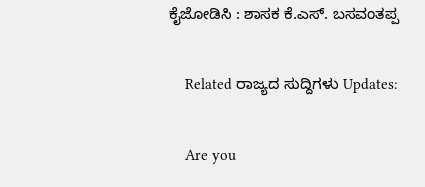ಕೈಜೋಡಿಸಿ : ಶಾಸಕ ಕೆ.ಎಸ್. ಬಸವಂತಪ್ಪ

    Related ರಾಜ್ಯದ ಸುದ್ದಿಗಳು Updates:

    Are you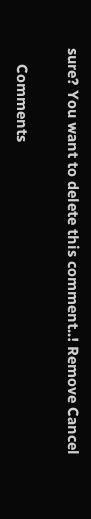sure? You want to delete this comment..! Remove Cancel

    Comments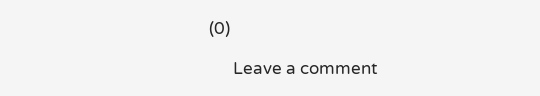(0)

      Leave a comment